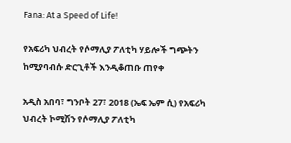Fana: At a Speed of Life!

የአፍሪካ ህብረት የሶማሊያ ፖለቲካ ሃይሎች ግጭትን ከሚያባብሱ ድርጊቶች እንዲቆጠቡ ጠየቀ

አዲስ አበባ፣ ግንቦት 27፣ 2018 (ኤፍ ኤም ሲ) የአፍሪካ ህብረት ኮሚሽን የሶማሊያ ፖለቲካ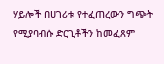ሃይሎች በሀገሪቱ የተፈጠረውን ግጭት የሚያባብሱ ድርጊቶችን ከመፈጸም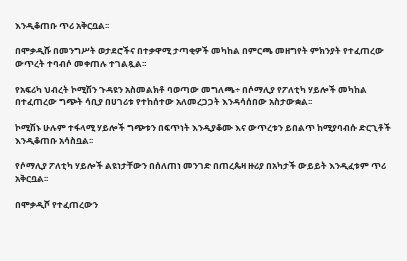እንዲቆጠቡ ጥሪ አቅርቧል፡፡

በሞቃዲሹ በመንግሥት ወታደሮችና በተቃዋሚ ታጣቂዎች መካከል በምርጫ መዘግየት ምክንያት የተፈጠረው ውጥረት ተባብሶ መቀጠሉ ተገልጿል፡፡

የአፍሪካ ህብረት ኮሚሽን ጉዳዩን አስመልክቶ ባወጣው መግለጫ÷ በሶማሊያ የፖለቲካ ሃይሎች መካከል በተፈጠረው ግጭት ሳቢያ በሀገሪቱ የተከሰተው አለመረጋጋት እንዳሳሰበው አስታውቋል፡፡

ኮሚሽኑ ሁሉም ተፋላሚ ሃይሎች ግጭቱን በፍጥነት እንዲያቆሙ እና ውጥረቱን ይበልጥ ከሚያባብሱ ድርጊቶች እንዲቆጠቡ አሳስቧል፡፡

የሶማሊያ ፖለቲካ ሃይሎች ልዩነታቸውን በሰለጠነ መንገድ በጠረጴዛ ዙሪያ በአካታች ውይይት እንዲፈቱም ጥሪ አቅርቧል፡፡

በሞቃዲሾ የተፈጠረውን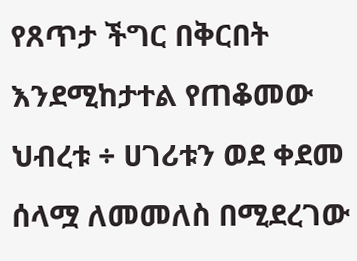የጸጥታ ችግር በቅርበት እንደሚከታተል የጠቆመው ህብረቱ ÷ ሀገሪቱን ወደ ቀደመ ሰላሟ ለመመለስ በሚደረገው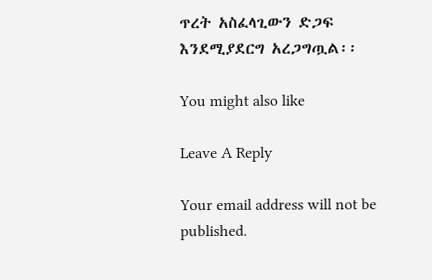ጥረት አስፈላጊውን ድጋፍ እንደሚያደርግ አረጋግጧል፡፡

You might also like

Leave A Reply

Your email address will not be published.